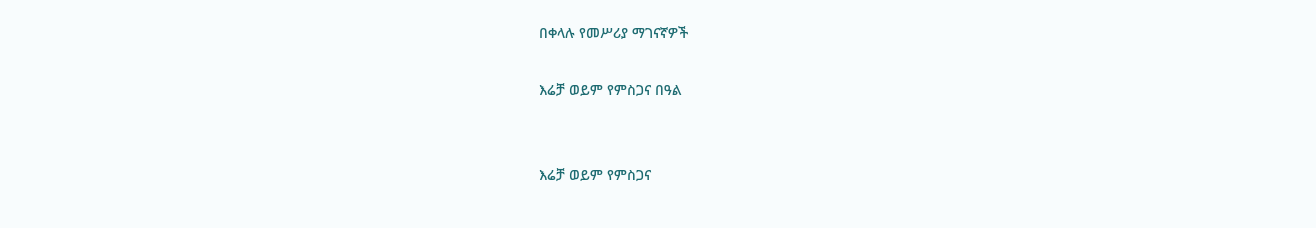በቀላሉ የመሥሪያ ማገናኛዎች

እሬቻ ወይም የምስጋና በዓል


እሬቻ ወይም የምስጋና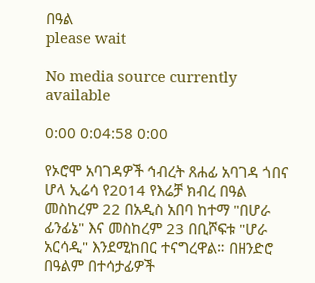በዓል
please wait

No media source currently available

0:00 0:04:58 0:00

የኦሮሞ አባገዳዎች ኅብረት ጸሐፊ አባገዳ ጎበና ሆላ ኢሬሳ የ2014 የእሬቻ ክብረ በዓል መስከረም 22 በአዲስ አበባ ከተማ "በሆራ ፊንፊኔ" እና መስከረም 23 በቢሾፍቱ "ሆራ አርሳዲ" እንደሚከበር ተናግረዋል። በዘንድሮ በዓልም በተሳታፊዎች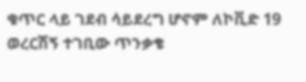ቁጥር ላይ ገደብ ሳይደረግ ሆኖም ለኮቪድ 19 ወረርሽኝ ተገቢው ጥንቃቄ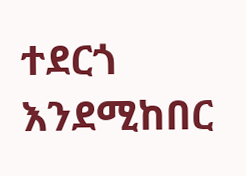ተደርጎ እንደሚከበር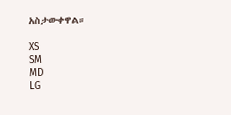አስታውቀዋል።

XS
SM
MD
LG